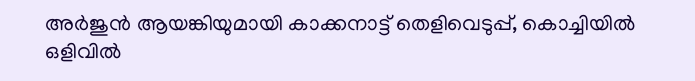അര്‍ജുന്‍ ആയങ്കിയുമായി കാക്കനാട്ട് തെളിവെടുപ്പ്, കൊച്ചിയില്‍ ഒളിവില്‍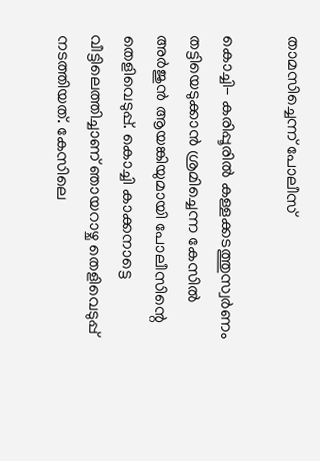താമസിച്ചെന്ന് പോലീസ്

കൊച്ചി- കരിപ്പൂരില്‍ കള്ളക്കടത്തുസ്വര്‍ണം തട്ടിയെടുക്കാന്‍ ശ്രമിച്ചെന്ന കേസില്‍ അര്‍ജുന്‍ ആയങ്കിയുമായി പോലീസിന്റെ തെളിവെടുപ്പ്. കൊച്ചി കാക്കനാട്ടെ വീട്ടിലെത്തിച്ചാണ് ഞായറാഴ്ച തെളിവെടുപ്പ് നടത്തിയത്. കേസിലെ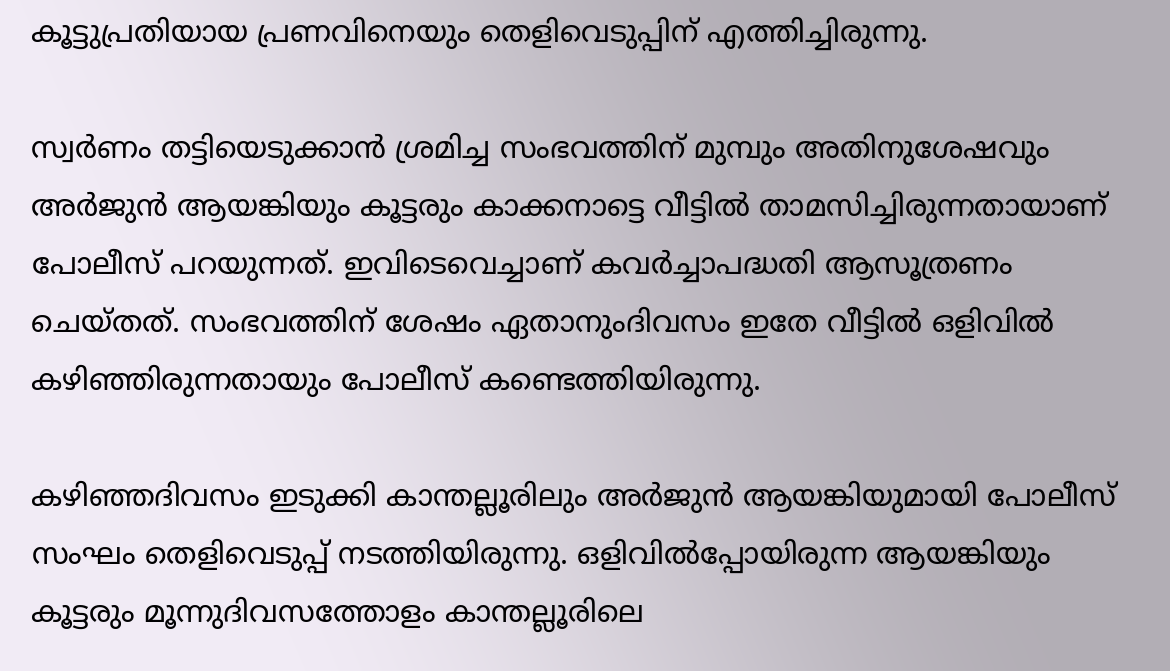കൂട്ടുപ്രതിയായ പ്രണവിനെയും തെളിവെടുപ്പിന് എത്തിച്ചിരുന്നു.

സ്വര്‍ണം തട്ടിയെടുക്കാന്‍ ശ്രമിച്ച സംഭവത്തിന് മുമ്പും അതിനുശേഷവും അര്‍ജുന്‍ ആയങ്കിയും കൂട്ടരും കാക്കനാട്ടെ വീട്ടില്‍ താമസിച്ചിരുന്നതായാണ് പോലീസ് പറയുന്നത്. ഇവിടെവെച്ചാണ് കവര്‍ച്ചാപദ്ധതി ആസൂത്രണം ചെയ്തത്. സംഭവത്തിന് ശേഷം ഏതാനുംദിവസം ഇതേ വീട്ടില്‍ ഒളിവില്‍ കഴിഞ്ഞിരുന്നതായും പോലീസ് കണ്ടെത്തിയിരുന്നു.

കഴിഞ്ഞദിവസം ഇടുക്കി കാന്തല്ലൂരിലും അര്‍ജുന്‍ ആയങ്കിയുമായി പോലീസ് സംഘം തെളിവെടുപ്പ് നടത്തിയിരുന്നു. ഒളിവില്‍പ്പോയിരുന്ന ആയങ്കിയും കൂട്ടരും മൂന്നുദിവസത്തോളം കാന്തല്ലൂരിലെ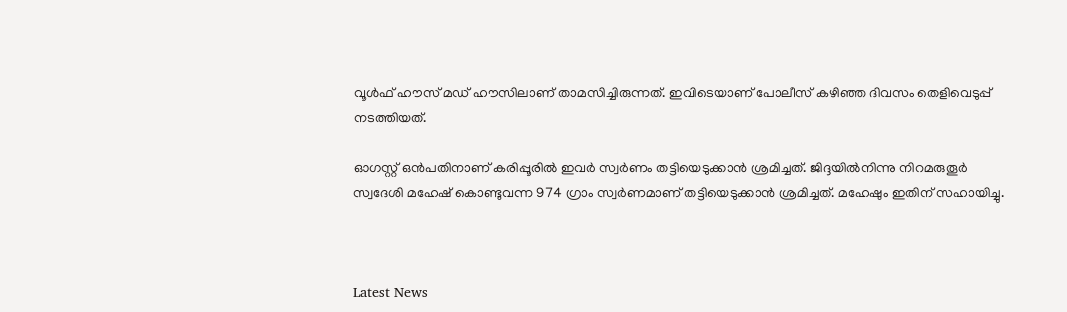വൂള്‍ഫ് ഹൗസ് മഡ് ഹൗസിലാണ് താമസിച്ചിരുന്നത്. ഇവിടെയാണ് പോലീസ് കഴിഞ്ഞ ദിവസം തെളിവെടുപ്പ് നടത്തിയത്.

ഓഗസ്റ്റ് ഒന്‍പതിനാണ് കരിപ്പൂരില്‍ ഇവര്‍ സ്വര്‍ണം തട്ടിയെടുക്കാന്‍ ശ്രമിച്ചത്. ജിദ്ദയില്‍നിന്നു നിറമരുതൂര്‍ സ്വദേശി മഹേഷ് കൊണ്ടുവന്ന 974 ഗ്രാം സ്വര്‍ണമാണ് തട്ടിയെടുക്കാന്‍ ശ്രമിച്ചത്. മഹേഷും ഇതിന് സഹായിച്ചു.



Latest News